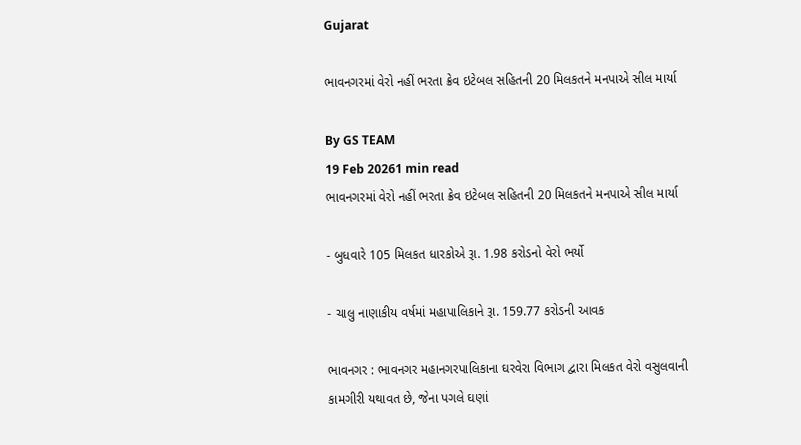Gujarat

ભાવનગરમાં વેરો નહીં ભરતા ક્રેવ ઇટેબલ સહિતની 20 મિલકતને મનપાએ સીલ માર્યા

By GS TEAM
19 Feb 20261 min read
ભાવનગરમાં વેરો નહીં ભરતા ક્રેવ ઇટેબલ સહિતની 20 મિલકતને મનપાએ સીલ માર્યા

- બુધવારે 105 મિલકત ધારકોએ રૂા. 1.98 કરોડનો વેરો ભર્યો

- ચાલુ નાણાકીય વર્ષમાં મહાપાલિકાને રૂા. 159.77 કરોડની આવક

ભાવનગર : ભાવનગર મહાનગરપાલિકાના ઘરવેરા વિભાગ દ્વારા મિલકત વેરો વસુલવાની કામગીરી યથાવત છે, જેના પગલે ઘણાં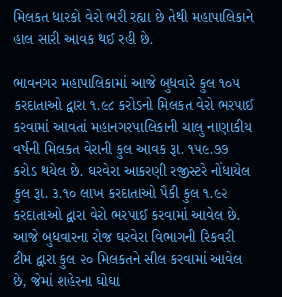મિલકત ધારકો વેરો ભરી રહ્યા છે તેથી મહાપાલિકાને હાલ સારી આવક થઈ રહી છે.

ભાવનગર મહાપાલિકામાં આજે બુધવારે કુલ ૧૦૫ કરદાતાઓ દ્વારા ૧.૯૮ કરોડનો મિલકત વેરો ભરપાઈ કરવામાં આવતાં મહાનગરપાલિકાની ચાલુ નાણાકીય વર્ષની મિલકત વેરાની કુલ આવક રૂા. ૧૫૯.૭૭  કરોડ થયેલ છે. ઘરવેરા આકરણી રજીસ્ટરે નોંધાયેલ કુલ રૂા. ૩.૧૦ લાખ કરદાતાઓ પૈકી કુલ ૧.૯૨ કરદાતાઓ દ્વારા વેરો ભરપાઈ કરવામાં આવેલ છે. આજે બુધવારના રોજ ઘરવેરા વિભાગની રિકવરી ટીમ દ્વારા કુલ ૨૦ મિલકતને સીલ કરવામાં આવેલ છે, જેમાં શહેરના ઘોઘા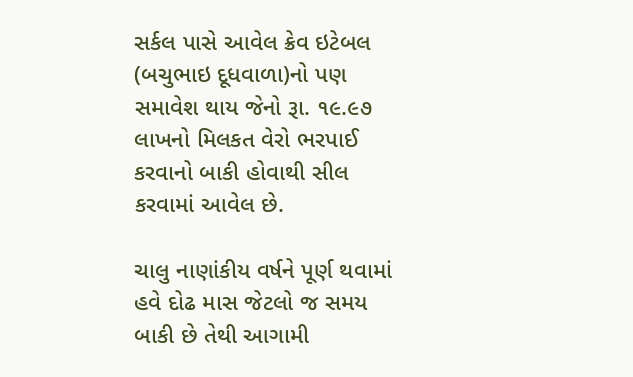સર્કલ પાસે આવેલ ક્રેવ ઇટેબલ (બચુભાઇ દૂધવાળા)નો પણ સમાવેશ થાય જેનો રૂા. ૧૯.૯૭ લાખનો મિલકત વેરો ભરપાઈ કરવાનો બાકી હોવાથી સીલ કરવામાં આવેલ છે.

ચાલુ નાણાંકીય વર્ષને પૂર્ણ થવામાં હવે દોઢ માસ જેટલો જ સમય બાકી છે તેથી આગામી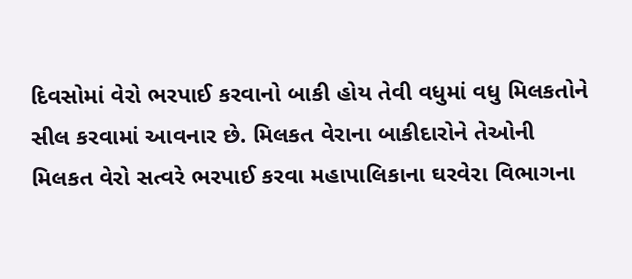દિવસોમાં વેરો ભરપાઈ કરવાનો બાકી હોય તેવી વધુમાં વધુ મિલકતોને સીલ કરવામાં આવનાર છે. મિલકત વેરાના બાકીદારોને તેઓની મિલકત વેરો સત્વરે ભરપાઈ કરવા મહાપાલિકાના ઘરવેરા વિભાગના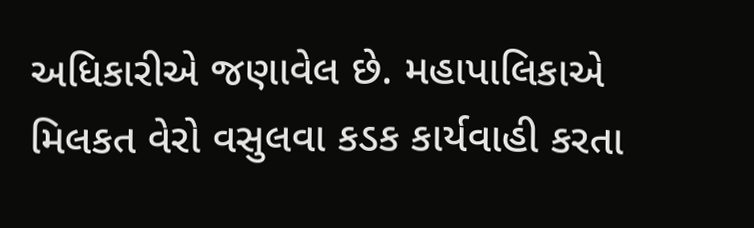અધિકારીએ જણાવેલ છે. મહાપાલિકાએ મિલકત વેરો વસુલવા કડક કાર્યવાહી કરતા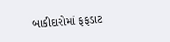બાકીદારોમાં ફફડાટ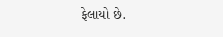ફેલાયો છે.